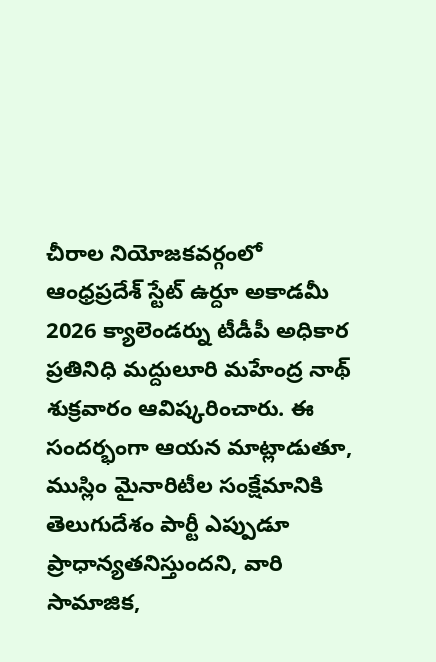చీరాల నియోజకవర్గంలో ఆంధ్రప్రదేశ్ స్టేట్ ఉర్దూ అకాడమీ 2026 క్యాలెండర్ను టీడీపీ అధికార ప్రతినిధి మద్దులూరి మహేంద్ర నాథ్ శుక్రవారం ఆవిష్కరించారు. ఈ సందర్భంగా ఆయన మాట్లాడుతూ, ముస్లిం మైనారిటీల సంక్షేమానికి తెలుగుదేశం పార్టీ ఎప్పుడూ ప్రాధాన్యతనిస్తుందని, వారి సామాజిక,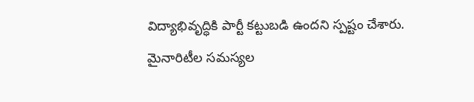విద్యాభివృద్ధికి పార్టీ కట్టుబడి ఉందని స్పష్టం చేశారు.
మైనారిటీల సమస్యల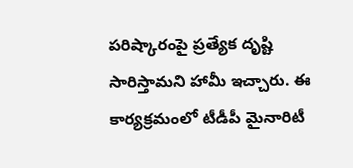పరిష్కారంపై ప్రత్యేక దృష్టి సారిస్తామని హామీ ఇచ్చారు. ఈ కార్యక్రమంలో టీడీపీ మైనారిటీ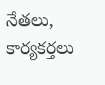నేతలు, కార్యకర్తలు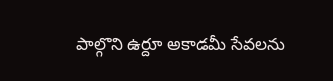పాల్గొని ఉర్దూ అకాడమీ సేవలను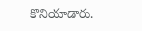కొనియాడారు.